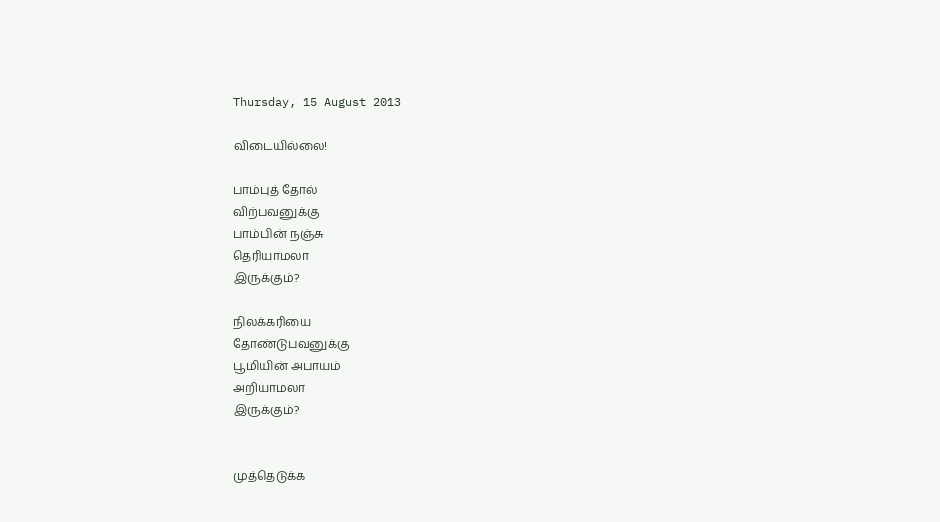Thursday, 15 August 2013

விடையில்லை!

பாம்புத் தோல்
விற்பவனுக்கு
பாம்பின் நஞ்சு
தெரியாமலா
இருக்கும்?

நிலக்கரியை
தோண்டுபவனுக்கு
பூமியின் அபாயம்
அறியாமலா
இருக்கும்?


முத்தெடுக்க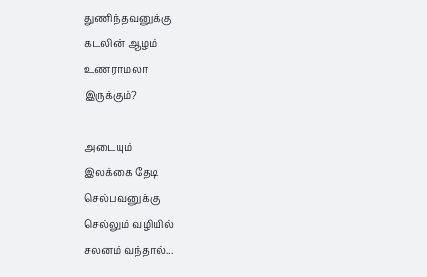துணிந்தவனுக்கு
கடலின் ஆழம்
உணராமலா
இருக்கும்?

அடையும்
இலக்கை தேடி
செல்பவனுக்கு
செல்லும் வழியில்
சலனம் வந்தால்...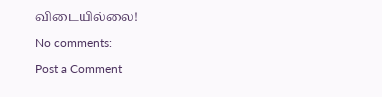விடையில்லை!

No comments:

Post a Comment